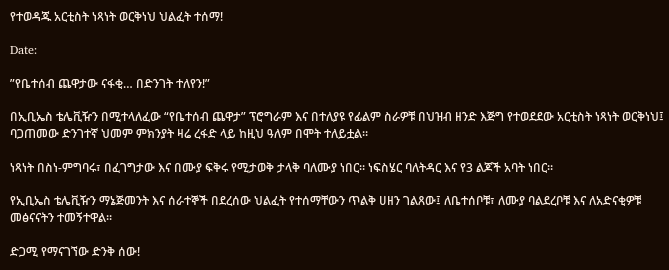የተወዳጁ አርቲስት ነጻነት ወርቅነህ ህልፈት ተሰማ!

Date:

”የቤተሰብ ጨዋታው ናፋቂ… በድንገት ተለየን!”

በኢቢኤስ ቴሌቪዥን በሚተላለፈው “የቤተሰብ ጨዋታ” ፕሮግራም እና በተለያዩ የፊልም ስራዎቹ በህዝብ ዘንድ እጅግ የተወደደው አርቲስት ነጻነት ወርቅነህ፤ ባጋጠመው ድንገተኛ ህመም ምክንያት ዛሬ ረፋድ ላይ ከዚህ ዓለም በሞት ተለይቷል።

ነጻነት በስነ-ምግባሩ፣ በፈገግታው እና በሙያ ፍቅሩ የሚታወቅ ታላቅ ባለሙያ ነበር። ነፍስሄር ባለትዳር እና የ3 ልጆች አባት ነበር።

የኢቢኤስ ቴሌቪዥን ማኔጅመንት እና ሰራተኞች በደረሰው ህልፈት የተሰማቸውን ጥልቅ ሀዘን ገልጸው፤ ለቤተሰቦቹ፣ ለሙያ ባልደረቦቹ እና ለአድናቂዎቹ መፅናናትን ተመኝተዋል።

ድጋሚ የማናገኘው ድንቅ ሰው!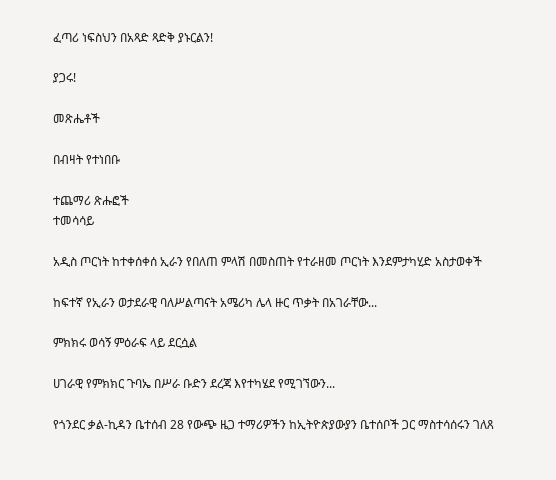ፈጣሪ ነፍስህን በአጻድ ጻድቅ ያኑርልን!

ያጋሩ!

መጽሔቶች

በብዛት የተነበቡ

ተጨማሪ ጽሑፎች
ተመሳሳይ

አዲስ ጦርነት ከተቀሰቀሰ ኢራን የበለጠ ምላሽ በመስጠት የተራዘመ ጦርነት እንደምታካሂድ አስታወቀች

ከፍተኛ የኢራን ወታደራዊ ባለሥልጣናት አሜሪካ ሌላ ዙር ጥቃት በአገራቸው...

ምክክሩ ወሳኝ ምዕራፍ ላይ ደርሷል

ሀገራዊ የምክክር ጉባኤ በሥራ ቡድን ደረጃ እየተካሄደ የሚገኘውን...

የጎንደር ቃል-ኪዳን ቤተሰብ 28 የውጭ ዜጋ ተማሪዎችን ከኢትዮጵያውያን ቤተሰቦች ጋር ማስተሳሰሩን ገለጸ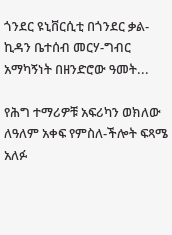ጎንደር ዩኒቨርሲቲ በጎንደር ቃል-ኪዳን ቤተሰብ መርሃ-ግብር አማካኝነት በዘንድሮው ዓመት...

የሕግ ተማሪዎቹ አፍሪካን ወክለው ለዓለም አቀፍ የምስለ-ችሎት ፍጻሜ አለፉ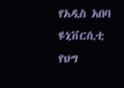የአዲስ አበባ ዩኒቨርሲቲ የህግ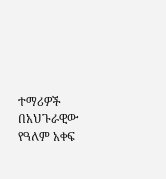ተማሪዎች በአህጉራዊው የዓለም አቀፍ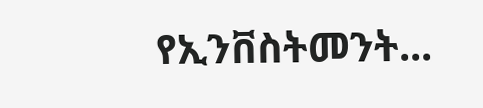የኢንቨስትመንት...